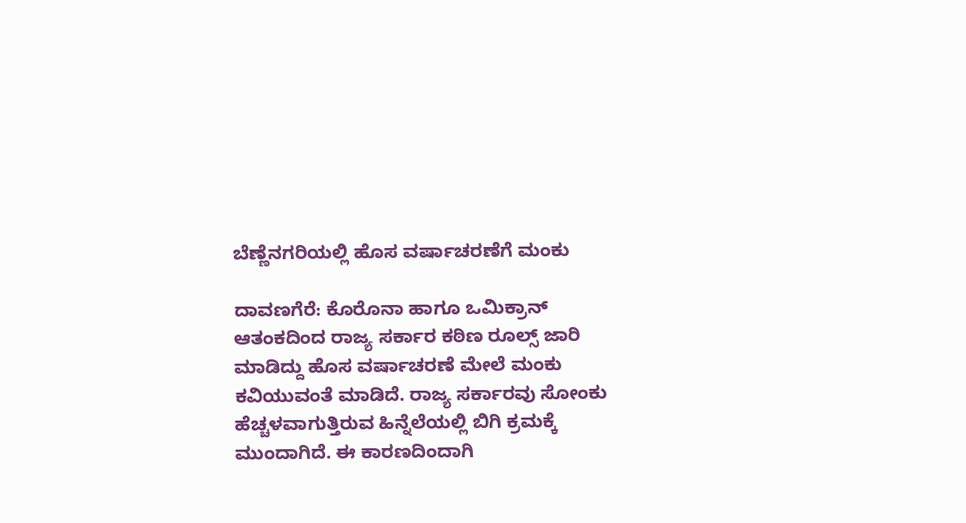ಬೆಣ್ಣೆನಗರಿಯಲ್ಲಿ ಹೊಸ ವರ್ಷಾಚರಣೆಗೆ ಮಂಕು

ದಾವಣಗೆರೆ: ಕೊರೊನಾ ಹಾಗೂ ಒಮಿಕ್ರಾನ್ ಆತಂಕದಿಂದ ರಾಜ್ಯ ಸರ್ಕಾರ ಕಠಿಣ ರೂಲ್ಸ್ ಜಾರಿ ಮಾಡಿದ್ದು ಹೊಸ ವರ್ಷಾಚರಣೆ ಮೇಲೆ ಮಂಕು ಕವಿಯುವಂತೆ ಮಾಡಿದೆ. ರಾಜ್ಯ ಸರ್ಕಾರವು ಸೋಂಕು ಹೆಚ್ಚಳವಾಗುತ್ತಿರುವ ಹಿನ್ನೆಲೆಯಲ್ಲಿ ಬಿಗಿ ಕ್ರಮಕ್ಕೆ ಮುಂದಾಗಿದೆ. ಈ ಕಾರಣದಿಂದಾಗಿ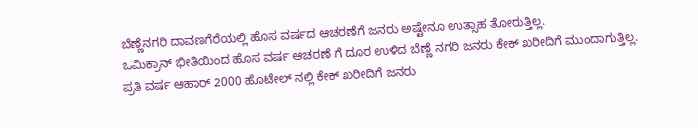ಬೆಣ್ಣೆನಗರಿ ದಾವಣಗೆರೆಯಲ್ಲಿ ಹೊಸ ವರ್ಷದ ಆಚರಣೆಗೆ ಜನರು ಅಷ್ಟೇನೂ ಉತ್ಸಾಹ ತೋರುತ್ತಿಲ್ಲ.
ಒಮಿಕ್ರಾನ್ ಭೀತಿಯಿಂದ ಹೊಸ ವರ್ಷ ಆಚರಣೆ ಗೆ ದೂರ ಉಳಿದ ಬೆಣ್ಣೆ ನಗರಿ ಜನರು ಕೇಕ್ ಖರೀದಿಗೆ ಮುಂದಾಗುತ್ತಿಲ್ಲ. ಪ್ರತಿ ವರ್ಷ ಆಹಾರ್ 2000 ಹೊಟೇಲ್ ನಲ್ಲಿ ಕೇಕ್ ಖರೀದಿಗೆ ಜನರು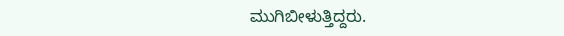ಮುಗಿಬೀಳುತ್ತಿದ್ದರು.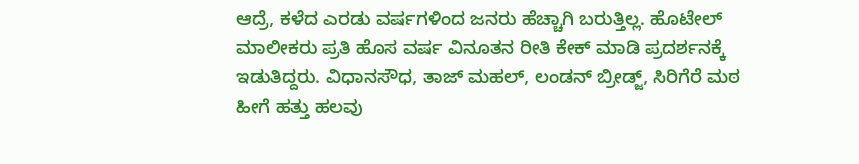ಆದ್ರೆ, ಕಳೆದ ಎರಡು ವರ್ಷಗಳಿಂದ ಜನರು ಹೆಚ್ಚಾಗಿ ಬರುತ್ತಿಲ್ಲ. ಹೊಟೇಲ್ ಮಾಲೀಕರು ಪ್ರತಿ ಹೊಸ ವರ್ಷ ವಿನೂತನ ರೀತಿ ಕೇಕ್ ಮಾಡಿ ಪ್ರದರ್ಶನಕ್ಕೆ ಇಡುತಿದ್ದರು. ವಿಧಾನಸೌಧ, ತಾಜ್ ಮಹಲ್, ಲಂಡನ್ ಬ್ರೀಡ್ಜ್, ಸಿರಿಗೆರೆ ಮಠ ಹೀಗೆ ಹತ್ತು ಹಲವು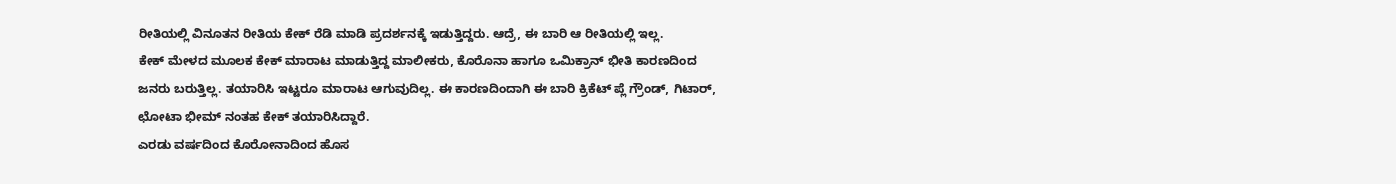ರೀತಿಯಲ್ಲಿ ವಿನೂತನ ರೀತಿಯ ಕೇಕ್ ರೆಡಿ ಮಾಡಿ ಪ್ರದರ್ಶನಕ್ಕೆ ಇಡುತ್ತಿದ್ದರು. ಆದ್ರೆ, ಈ ಬಾರಿ ಆ ರೀತಿಯಲ್ಲಿ ಇಲ್ಲ.
ಕೇಕ್ ಮೇಳದ ಮೂಲಕ ಕೇಕ್ ಮಾರಾಟ ಮಾಡುತ್ತಿದ್ದ ಮಾಲೀಕರು, ಕೊರೊನಾ ಹಾಗೂ ಒಮಿಕ್ರಾನ್ ಭೀತಿ ಕಾರಣದಿಂದ ಜನರು ಬರುತ್ತಿಲ್ಲ. ತಯಾರಿಸಿ ಇಟ್ಟರೂ ಮಾರಾಟ ಆಗುವುದಿಲ್ಲ. ಈ ಕಾರಣದಿಂದಾಗಿ ಈ ಬಾರಿ ಕ್ರಿಕೆಟ್ ಪ್ಲೆ ಗ್ರೌಂಡ್, ಗಿಟಾರ್, ಛೋಟಾ ಭೀಮ್ ನಂತಹ ಕೇಕ್ ತಯಾರಿಸಿದ್ದಾರೆ.
ಎರಡು ವರ್ಷದಿಂದ ಕೊರೋನಾದಿಂದ ಹೊಸ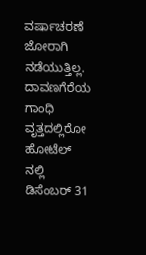ವರ್ಷಾಚರಣೆ ಜೋರಾಗಿ ನಡೆಯುತ್ತಿಲ್ಲ. ದಾವಣಗೆರೆಯ ಗಾಂಧಿ ವೃತ್ತದಲ್ಲಿರೋ ಹೋಟೆಲ್ ನಲ್ಲಿ ಡಿಸೆಂಬರ್ 31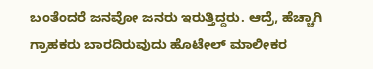ಬಂತೆಂದರೆ ಜನವೋ ಜನರು ಇರುತ್ತಿದ್ದರು. ಆದ್ರೆ, ಹೆಚ್ಚಾಗಿ ಗ್ರಾಹಕರು ಬಾರದಿರುವುದು ಹೊಟೇಲ್ ಮಾಲೀಕರ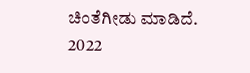ಚಿಂತೆಗೀಡು ಮಾಡಿದೆ. 2022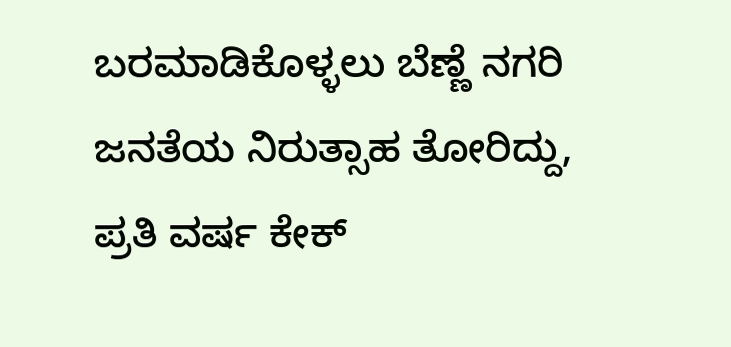ಬರಮಾಡಿಕೊಳ್ಳಲು ಬೆಣ್ಣೆ ನಗರಿ ಜನತೆಯ ನಿರುತ್ಸಾಹ ತೋರಿದ್ದು, ಪ್ರತಿ ವರ್ಷ ಕೇಕ್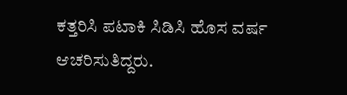ಕತ್ತರಿಸಿ ಪಟಾಕಿ ಸಿಡಿಸಿ ಹೊಸ ವರ್ಷ ಆಚರಿಸುತಿದ್ದರು.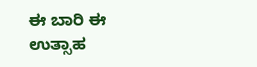ಈ ಬಾರಿ ಈ ಉತ್ಸಾಹ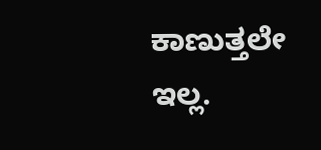ಕಾಣುತ್ತಲೇ ಇಲ್ಲ.